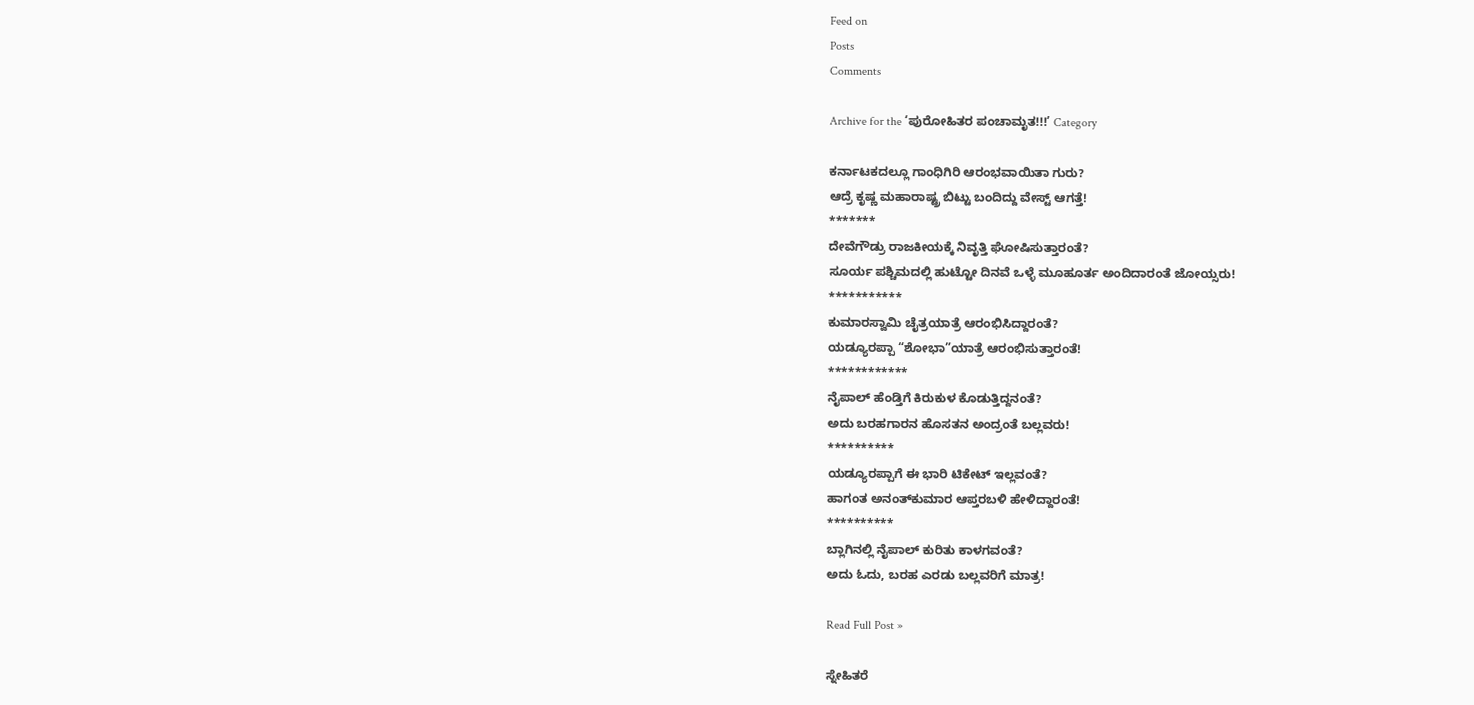Feed on
Posts
Comments

Archive for the ‘ಪುರೋಹಿತರ ಪಂಚಾಮೃತ!!!’ Category

ಕರ್ನಾಟಕದಲ್ಲೂ ಗಾಂಧಿಗಿರಿ ಆರಂಭವಾಯಿತಾ ಗುರು?
ಆದ್ರೆ ಕೃಷ್ಣ ಮಹಾರಾಷ್ಟ್ರ ಬಿಟ್ಟು ಬಂದಿದ್ದು ವೇಸ್ಟ್ ಆಗತ್ತೆ!
*******
ದೇವೆಗೌಡ್ರು ರಾಜಕೀಯಕ್ಕೆ ನಿವೃತ್ತಿ ಘೋಷಿಸುತ್ತಾರಂತೆ?
ಸೂರ್ಯ ಪಶ್ಚಿಮದಲ್ಲಿ ಹುಟ್ಟೋ ದಿನವೆ ಒಳ್ಳೆ ಮೂಹೂರ್ತ ಅಂದಿದಾರಂತೆ ಜೋಯ್ಸರು!
***********
ಕುಮಾರಸ್ವಾಮಿ ಚೈತ್ರಯಾತ್ರೆ ಆರಂಭಿಸಿದ್ದಾರಂತೆ?
ಯಡ್ಯೂರಪ್ಪಾ “ಶೋಭಾ”ಯಾತ್ರೆ ಆರಂಭಿಸುತ್ತಾರಂತೆ!
************
ನೈಪಾಲ್ ಹೆಂಡ್ತಿಗೆ ಕಿರುಕುಳ ಕೊಡುತ್ತಿದ್ದನಂತೆ?
ಅದು ಬರಹಗಾರನ ಹೊಸತನ ಅಂದ್ರಂತೆ ಬಲ್ಲವರು!
**********
ಯಡ್ಯೂರಪ್ಪಾಗೆ ಈ ಭಾರಿ ಟಿಕೇಟ್ ಇಲ್ಲವಂತೆ?
ಹಾಗಂತ ಅನಂತ್‌ಕುಮಾರ ಆಪ್ತರಬಳಿ ಹೇಳಿದ್ದಾರಂತೆ!
**********
ಬ್ಲಾಗಿನಲ್ಲಿ ನೈಪಾಲ್ ಕುರಿತು ಕಾಳಗವಂತೆ?
ಅದು ಓದು, ಬರಹ ಎರಡು ಬಲ್ಲವರಿಗೆ ಮಾತ್ರ!

Read Full Post »

ಸ್ನೇಹಿತರೆ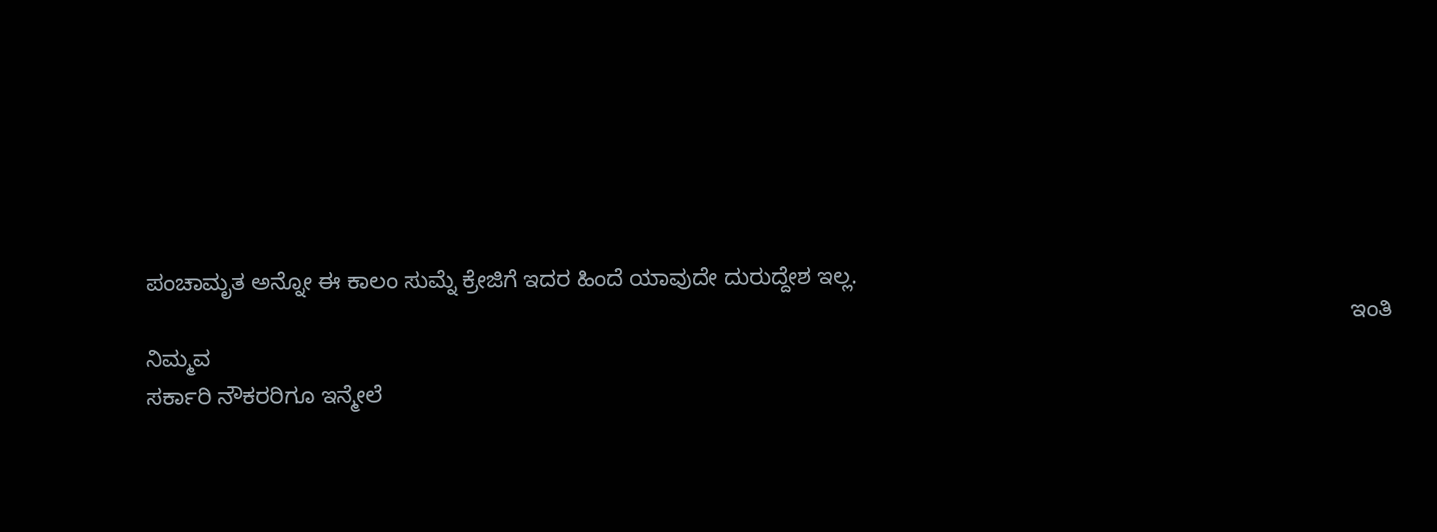ಪಂಚಾಮೃತ ಅನ್ನೋ ಈ ಕಾಲಂ ಸುಮ್ನೆ ಕ್ರೇಜಿಗೆ ಇದರ ಹಿಂದೆ ಯಾವುದೇ ದುರುದ್ದೇಶ ಇಲ್ಲ.
                                                                                                                                                                                              ಇಂತಿ ನಿಮ್ಮವ
ಸರ್ಕಾರಿ ನೌಕರರಿಗೂ ಇನ್ಮೇಲೆ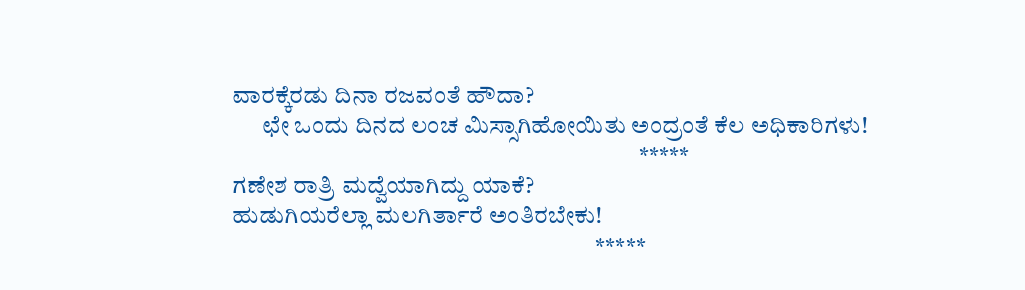ವಾರಕ್ಕೆರಡು ದಿನಾ ರಜವಂತೆ ಹೌದಾ?
      ಛೇ ಒಂದು ದಿನದ ಲಂಚ ಮಿಸ್ಸಾಗಿಹೋಯಿತು ಅಂದ್ರಂತೆ ಕೆಲ ಅಧಿಕಾರಿಗಳು!
                                                                                    *****
ಗಣೇಶ ರಾತ್ರಿ ಮದ್ವೆಯಾಗಿದ್ದು ಯಾಕೆ?
ಹುಡುಗಿಯರೆಲ್ಲಾ ಮಲಗಿರ್ತಾರೆ ಅಂತಿರಬೇಕು!
                                                                           *****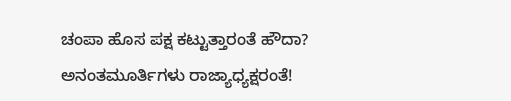ಚಂಪಾ ಹೊಸ ಪಕ್ಷ ಕಟ್ಟುತ್ತಾರಂತೆ ಹೌದಾ?
ಅನಂತಮೂರ್ತಿಗಳು ರಾಜ್ಯಾಧ್ಯಕ್ಷರಂತೆ!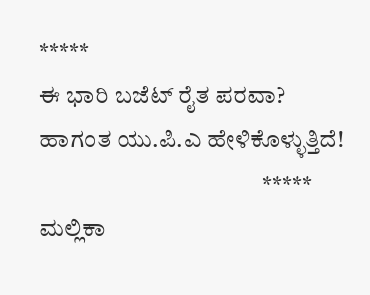*****
ಈ ಭಾರಿ ಬಜೆಟ್ ರೈತ ಪರವಾ?
ಹಾಗಂತ ಯು.ಪಿ.ಎ ಹೇಳಿಕೊಳ್ಳುತ್ತಿದೆ!
                                              *****
ಮಲ್ಲಿಕಾ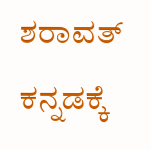ಶರಾವತ್ ಕನ್ನಡಕ್ಕೆ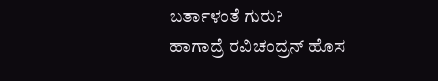ಬರ್ತಾಳಂತೆ ಗುರು?
ಹಾಗಾದ್ರೆ ರವಿಚಂದ್ರನ್ ಹೊಸ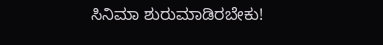ಸಿನಿಮಾ ಶುರುಮಾಡಿರಬೇಕು!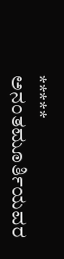*****
ಅನಂತಮೂರ್ತಿಯವರ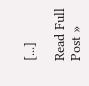[...]

Read Full Post »